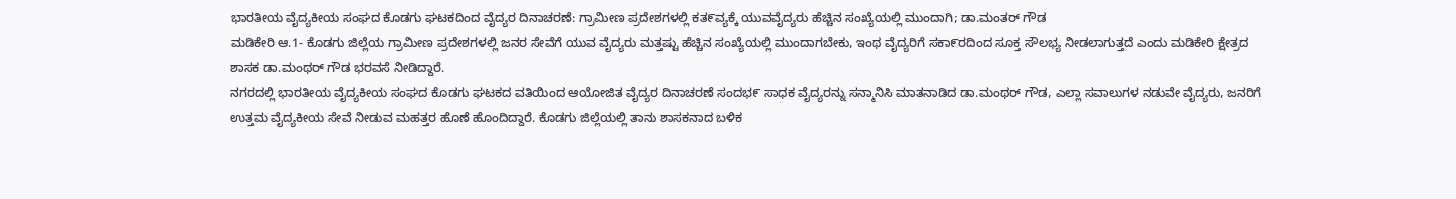ಭಾರತೀಯ ವೈದ್ಯಕೀಯ ಸಂಘದ ಕೊಡಗು ಘಟಕದಿಂದ ವೈದ್ಯರ ದಿನಾಚರಣೆ: ಗ್ರಾಮೀಣ ಪ್ರದೇಶಗಳಲ್ಲಿ ಕತ೯ವ್ಯಕ್ಕೆ ಯುವವೈದ್ಯರು ಹೆಚ್ಚಿನ ಸಂಖ್ಯೆಯಲ್ಲಿ ಮುಂದಾಗಿ; ಡಾ.ಮಂತರ್ ಗೌಡ
ಮಡಿಕೇರಿ ಆ.1- ಕೊಡಗು ಜಿಲ್ಲೆಯ ಗ್ರಾಮೀಣ ಪ್ರದೇಶಗಳಲ್ಲಿ ಜನರ ಸೇವೆಗೆ ಯುವ ವೈದ್ಯರು ಮತ್ತಷ್ಟು ಹೆಚ್ಚಿನ ಸಂಖ್ಯೆಯಲ್ಲಿ ಮುಂದಾಗಬೇಕು, ಇಂಥ ವೈದ್ಯರಿಗೆ ಸಕಾ೯ರದಿಂದ ಸೂಕ್ತ ಸೌಲಭ್ಯ ನೀಡಲಾಗುತ್ತದೆ ಎಂದು ಮಡಿಕೇರಿ ಕ್ಷೇತ್ರದ ಶಾಸಕ ಡಾ.ಮಂಥರ್ ಗೌಡ ಭರವಸೆ ನೀಡಿದ್ದಾರೆ.
ನಗರದಲ್ಲಿ ಭಾರತೀಯ ವೈದ್ಯಕೀಯ ಸಂಘದ ಕೊಡಗು ಘಟಕದ ವತಿಯಿಂದ ಆಯೋಜಿತ ವೈದ್ಯರ ದಿನಾಚರಣೆ ಸಂದಭ೯ ಸಾಧಕ ವೈದ್ಯರನ್ನು ಸನ್ಮಾನಿಸಿ ಮಾತನಾಡಿದ ಡಾ.ಮಂಥರ್ ಗೌಡ, ಎಲ್ಲಾ ಸವಾಲುಗಳ ನಡುವೇ ವೈದ್ಯರು, ಜನರಿಗೆ ಉತ್ತಮ ವೈದ್ಯಕೀಯ ಸೇವೆ ನೀಡುವ ಮಹತ್ತರ ಹೊಣೆ ಹೊಂದಿದ್ದಾರೆ. ಕೊಡಗು ಜಿಲ್ಲೆಯಲ್ಲಿ ತಾನು ಶಾಸಕನಾದ ಬಳಿಕ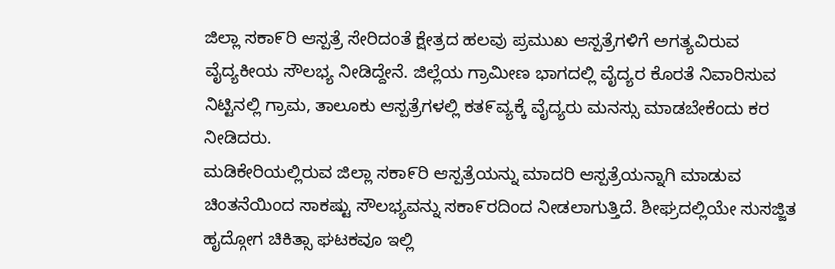ಜಿಲ್ಲಾ ಸಕಾ೯ರಿ ಆಸ್ಪತ್ರೆ ಸೇರಿದಂತೆ ಕ್ಷೇತ್ರದ ಹಲವು ಪ್ರಮುಖ ಆಸ್ಪತ್ರೆಗಳಿಗೆ ಅಗತ್ಯವಿರುವ ವೈದ್ಯಕೀಯ ಸೌಲಭ್ಯ ನೀಡಿದ್ದೇನೆ. ಜಿಲ್ಲೆಯ ಗ್ರಾಮೀಣ ಭಾಗದಲ್ಲಿ ವೈದ್ಯರ ಕೊರತೆ ನಿವಾರಿಸುವ ನಿಟ್ಟಿನಲ್ಲಿ ಗ್ರಾಮ, ತಾಲೂಕು ಆಸ್ಪತ್ರೆಗಳಲ್ಲಿ ಕತ೯ವ್ಯಕ್ಕೆ ವೈದ್ಯರು ಮನಸ್ಸು ಮಾಡಬೇಕೆಂದು ಕರ ನೀಡಿದರು.
ಮಡಿಕೇರಿಯಲ್ಲಿರುವ ಜಿಲ್ಲಾ ಸಕಾ೯ರಿ ಆಸ್ಪತ್ರೆಯನ್ನು ಮಾದರಿ ಆಸ್ಪತ್ರೆಯನ್ನಾಗಿ ಮಾಡುವ ಚಿಂತನೆಯಿಂದ ಸಾಕಷ್ಟು ಸೌಲಭ್ಯವನ್ನು ಸಕಾ೯ರದಿಂದ ನೀಡಲಾಗುತ್ತಿದೆ. ಶೀಘ್ರದಲ್ಲಿಯೇ ಸುಸಜ್ಜಿತ ಹೖದ್ಗೋಗ ಚಿಕಿತ್ಸಾ ಘಟಕವೂ ಇಲ್ಲಿ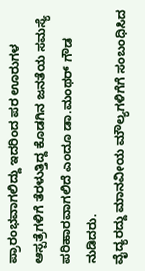ಪ್ರಾರಂಭವಾಗಲಿದ್ದು ಇದರಿಂದ ಪರ ಊರುಗಳ ಆಸ್ಪತ್ರೆಗಳಿಗೆ ತೆರಳುತ್ತಿದ್ದ ಕೊಡಗಿನ ಜನತೆಯ ಸಮಸ್ಯೆ ಪರಿಹಾರವಾಗಲಿದೆ ಎಂದೂ ಡಾ.ಮಂಥರ್ ಗೌಡ ನುಡಿದರು.
ವೈದ್ಯರದ್ದು ಮಾನವೀಯ ಮೌಲ್ಯಗಳಿಗೆಗೆ ಸಂಬಂಧಿಸಿದ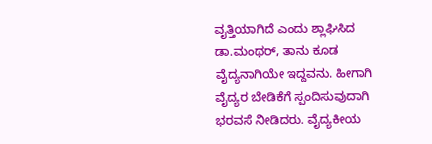ವೖತ್ತಿಯಾಗಿದೆ ಎಂದು ಶ್ಲಾಘಿಸಿದ ಡಾ.ಮಂಥರ್, ತಾನು ಕೂಡ ವೈದ್ಯನಾಗಿಯೇ ಇದ್ದವನು. ಹೀಗಾಗಿ ವೈದ್ಯರ ಬೇಡಿಕೆಗೆ ಸ್ಪಂದಿಸುವುದಾಗಿ ಭರವಸೆ ನೀಡಿದರು. ವೈದ್ಯಕೀಯ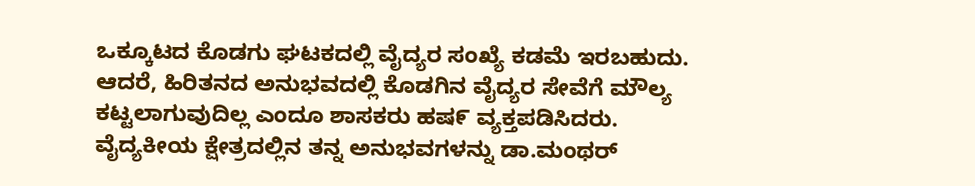ಒಕ್ಕೂಟದ ಕೊಡಗು ಘಟಕದಲ್ಲಿ ವೈದ್ಯರ ಸಂಖ್ಯೆ ಕಡಮೆ ಇರಬಹುದು. ಆದರೆ, ಹಿರಿತನದ ಅನುಭವದಲ್ಲಿ ಕೊಡಗಿನ ವೈದ್ಯರ ಸೇವೆಗೆ ಮೌಲ್ಯ ಕಟ್ಟಲಾಗುವುದಿಲ್ಲ ಎಂದೂ ಶಾಸಕರು ಹಷ೯ ವ್ಯಕ್ತಪಡಿಸಿದರು. ವೈದ್ಯಕೀಯ ಕ್ಷೇತ್ರದಲ್ಲಿನ ತನ್ನ ಅನುಭವಗಳನ್ನು ಡಾ.ಮಂಥರ್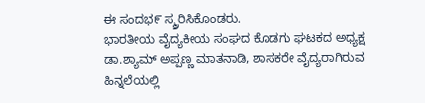ಈ ಸಂದಭ೯ ಸ್ಮ್ರರಿಸಿಕೊಂಡರು.
ಭಾರತೀಯ ವೈದ್ಯಕೀಯ ಸಂಘದ ಕೊಡಗು ಘಟಕದ ಅಧ್ಯಕ್ಷ ಡಾ.ಶ್ಯಾಮ್ ಅಪ್ಪಣ್ಣ ಮಾತನಾಡಿ, ಶಾಸಕರೇ ವೈದ್ಯರಾಗಿರುವ ಹಿನ್ನಲೆಯಲ್ಲಿ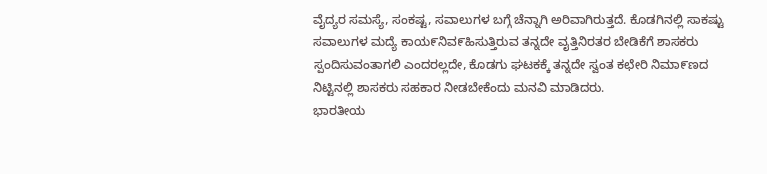ವೈದ್ಯರ ಸಮಸ್ಯೆ, ಸಂಕಷ್ಟ, ಸವಾಲುಗಳ ಬಗ್ಗೆ ಚೆನ್ನಾಗಿ ಅರಿವಾಗಿರುತ್ತದೆ. ಕೊಡಗಿನಲ್ಲಿ ಸಾಕಷ್ಟು ಸವಾಲುಗಳ ಮದ್ಯೆ ಕಾಯ೯ನಿವ೯ಹಿಸುತ್ತಿರುವ ತನ್ನದೇ ವೖತ್ತಿನಿರತರ ಬೇಡಿಕೆಗೆ ಶಾಸಕರು ಸ್ಪಂದಿಸುವಂತಾಗಲಿ ಎಂದರಲ್ಲದೇ, ಕೊಡಗು ಘಟಕಕ್ಕೆ ತನ್ನದೇ ಸ್ವಂತ ಕಛೇರಿ ನಿಮಾ೯ಣದ ನಿಟ್ಟಿನಲ್ಲಿ ಶಾಸಕರು ಸಹಕಾರ ನೀಡಬೇಕೆಂದು ಮನವಿ ಮಾಡಿದರು.
ಭಾರತೀಯ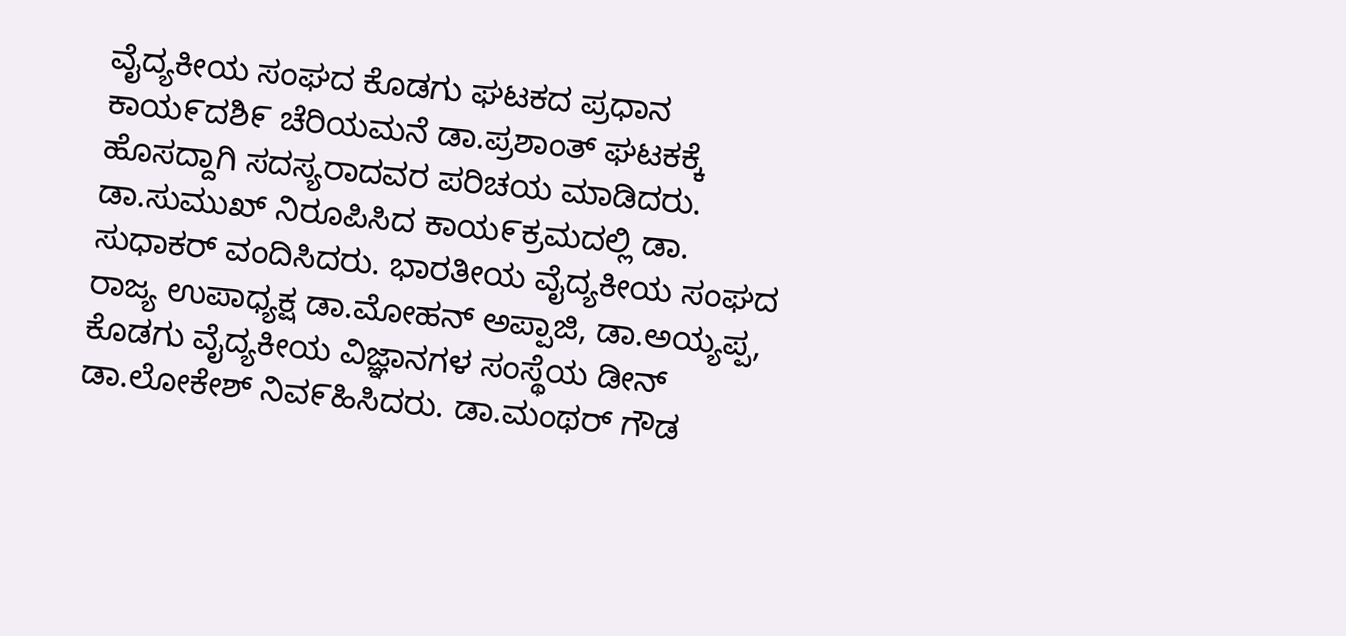ವೈದ್ಯಕೀಯ ಸಂಘದ ಕೊಡಗು ಘಟಕದ ಪ್ರಧಾನ ಕಾಯ೯ದಶಿ೯ ಚೆರಿಯಮನೆ ಡಾ.ಪ್ರಶಾಂತ್ ಘಟಕಕ್ಕೆ ಹೊಸದ್ದಾಗಿ ಸದಸ್ಯರಾದವರ ಪರಿಚಯ ಮಾಡಿದರು. ಡಾ.ಸುಮುಖ್ ನಿರೂಪಿಸಿದ ಕಾಯ೯ಕ್ರಮದಲ್ಲಿ ಡಾ. ಸುಧಾಕರ್ ವಂದಿಸಿದರು. ಭಾರತೀಯ ವೈದ್ಯಕೀಯ ಸಂಘದ ರಾಜ್ಯ ಉಪಾಧ್ಯಕ್ಷ ಡಾ.ಮೋಹನ್ ಅಪ್ಪಾಜಿ, ಡಾ.ಅಯ್ಯಪ್ಪ, ಕೊಡಗು ವೈದ್ಯಕೀಯ ವಿಜ್ಞಾನಗಳ ಸಂಸ್ಥೆಯ ಡೀನ್ ಡಾ.ಲೋಕೇಶ್ ನಿವ೯ಹಿಸಿದರು. ಡಾ.ಮಂಥರ್ ಗೌಡ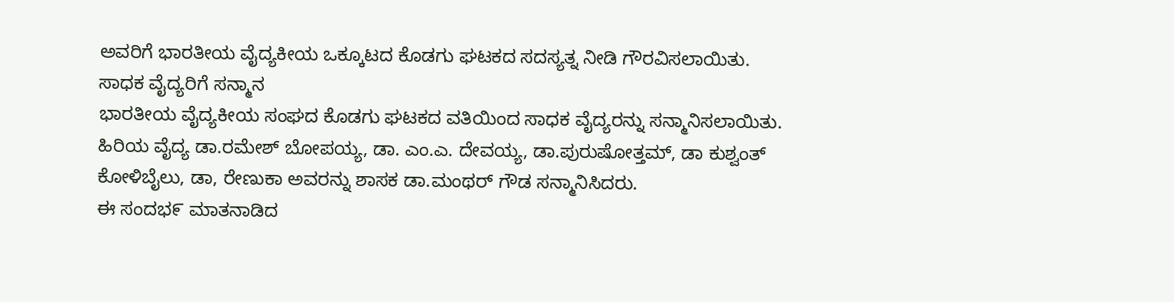ಅವರಿಗೆ ಭಾರತೀಯ ವೈದ್ಯಕೀಯ ಒಕ್ಕೂಟದ ಕೊಡಗು ಘಟಕದ ಸದಸ್ಯತ್ನ ನೀಡಿ ಗೌರವಿಸಲಾಯಿತು.
ಸಾಧಕ ವೈದ್ಯರಿಗೆ ಸನ್ಮಾನ
ಭಾರತೀಯ ವೈದ್ಯಕೀಯ ಸಂಘದ ಕೊಡಗು ಘಟಕದ ವತಿಯಿಂದ ಸಾಧಕ ವೈದ್ಯರನ್ನು ಸನ್ಮಾನಿಸಲಾಯಿತು. ಹಿರಿಯ ವೈದ್ಯ ಡಾ.ರಮೇಶ್ ಬೋಪಯ್ಯ, ಡಾ. ಎಂ.ಎ. ದೇವಯ್ಯ, ಡಾ.ಪುರುಷೋತ್ತಮ್, ಡಾ ಕುಶ್ವಂತ್ ಕೋಳಿಬೈಲು, ಡಾ, ರೇಣುಕಾ ಅವರನ್ನು ಶಾಸಕ ಡಾ.ಮಂಥರ್ ಗೌಡ ಸನ್ಮಾನಿಸಿದರು.
ಈ ಸಂದಭ೯ ಮಾತನಾಡಿದ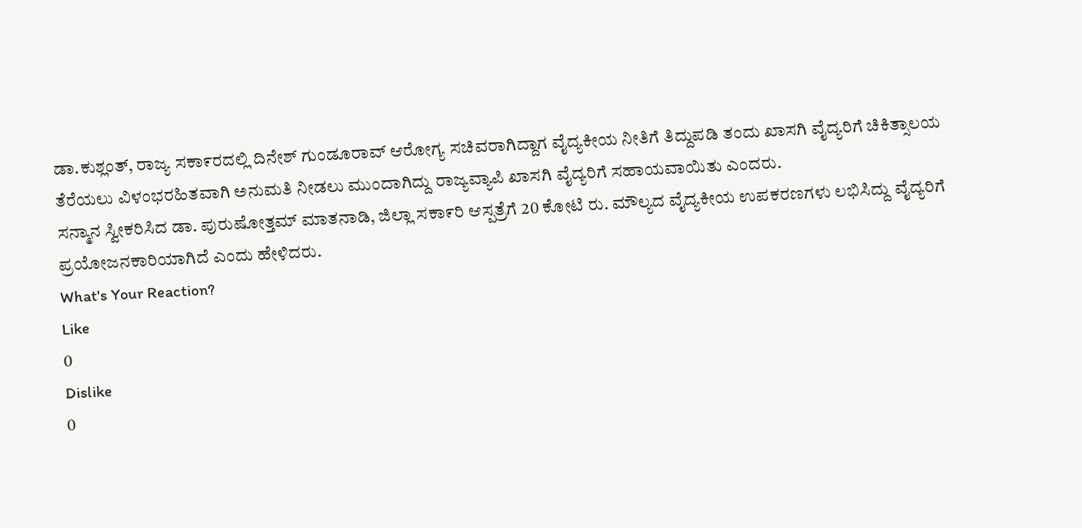ಡಾ.ಕುಶ್ಲಂತ್, ರಾಜ್ಯ ಸಕಾ೯ರದಲ್ಲಿ ದಿನೇಶ್ ಗುಂಡೂರಾವ್ ಆರೋಗ್ಯ ಸಚಿವರಾಗಿದ್ದಾಗ ವೈದ್ಯಕೀಯ ನೀತಿಗೆ ತಿದ್ದುಪಡಿ ತಂದು ಖಾಸಗಿ ವೈದ್ಯರಿಗೆ ಚಿಕಿತ್ಸಾಲಯ ತೆರೆಯಲು ವಿಳಂಭರಹಿತವಾಗಿ ಅನುಮತಿ ನೀಡಲು ಮುಂದಾಗಿದ್ದು ರಾಜ್ಯವ್ಯಾಪಿ ಖಾಸಗಿ ವೈದ್ಯರಿಗೆ ಸಹಾಯವಾಯಿತು ಎಂದರು.
ಸನ್ಮಾನ ಸ್ವೀಕರಿಸಿದ ಡಾ. ಪುರುಷೋತ್ತಮ್ ಮಾತನಾಡಿ, ಜಿಲ್ಲಾ ಸಕಾ೯ರಿ ಆಸ್ಪತ್ರೆಗೆ 20 ಕೋಟಿ ರು. ಮೌಲ್ಯದ ವೈದ್ಯಕೀಯ ಉಪಕರಣಗಳು ಲಭಿಸಿದ್ದು ವೈದ್ಯರಿಗೆ ಪ್ರಯೋಜನಕಾರಿಯಾಗಿದೆ ಎಂದು ಹೇಳಿದರು.
What's Your Reaction?
Like
0
Dislike
0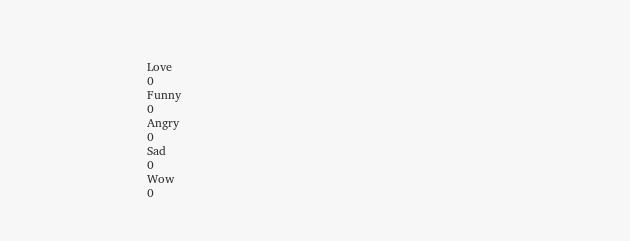Love
0
Funny
0
Angry
0
Sad
0
Wow
0